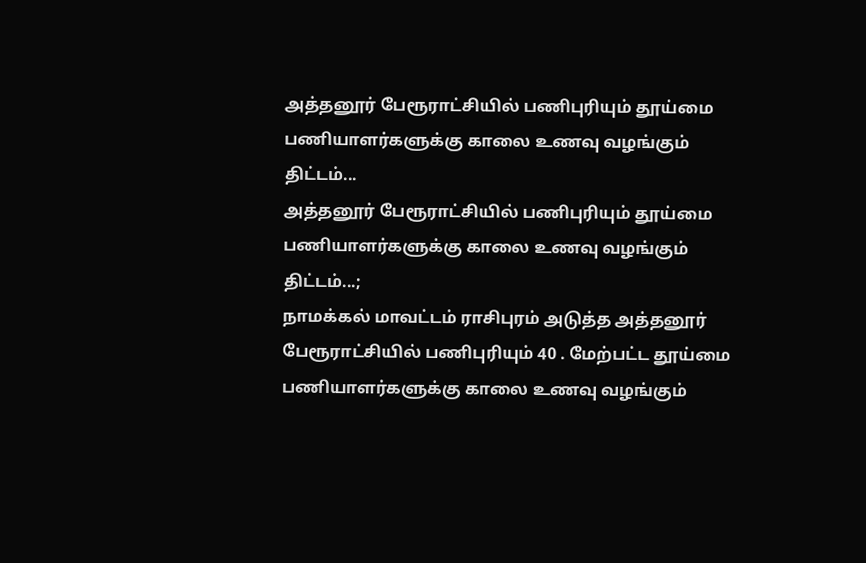அத்தனூர் பேரூராட்சியில் பணிபுரியும் தூய்மை பணியாளர்களுக்கு காலை உணவு வழங்கும் திட்டம்...
அத்தனூர் பேரூராட்சியில் பணிபுரியும் தூய்மை பணியாளர்களுக்கு காலை உணவு வழங்கும் திட்டம்...;
நாமக்கல் மாவட்டம் ராசிபுரம் அடுத்த அத்தனூர் பேரூராட்சியில் பணிபுரியும் 40 . மேற்பட்ட தூய்மை பணியாளர்களுக்கு காலை உணவு வழங்கும்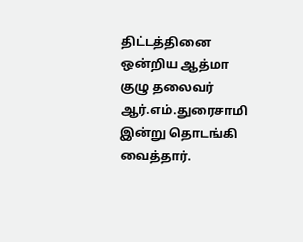திட்டத்தினை ஒன்றிய ஆத்மா குழு தலைவர் ஆர்.எம்.துரைசாமி இன்று தொடங்கி வைத்தார்.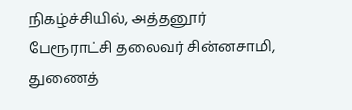நிகழ்ச்சியில், அத்தனூர் பேரூராட்சி தலைவர் சின்னசாமி, துணைத்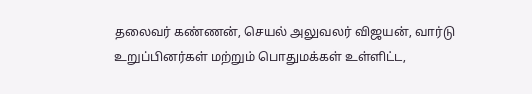தலைவர் கண்ணன், செயல் அலுவலர் விஜயன், வார்டு உறுப்பினர்கள் மற்றும் பொதுமக்கள் உள்ளிட்ட,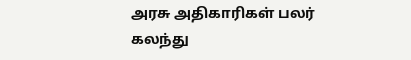அரசு அதிகாரிகள் பலர் கலந்து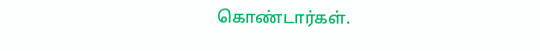கொண்டார்கள்.